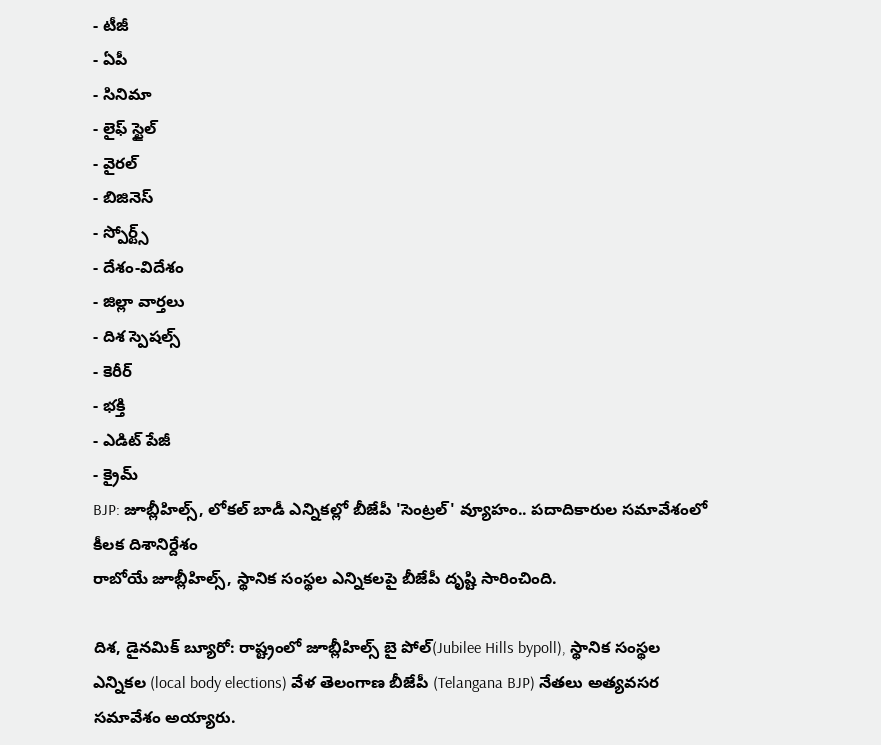- టీజీ
- ఏపీ
- సినిమా
- లైఫ్ స్టైల్
- వైరల్
- బిజినెస్
- స్పోర్ట్స్
- దేశం-విదేశం
- జిల్లా వార్తలు
- దిశ స్పెషల్స్
- కెరీర్
- భక్తి
- ఎడిట్ పేజీ
- క్రైమ్
BJP: జూబ్లీహిల్స్, లోకల్ బాడీ ఎన్నికల్లో బీజేపీ 'సెంట్రల్' వ్యూహం.. పదాదికారుల సమావేశంలో కీలక దిశానిర్దేశం
రాబోయే జూబ్లీహిల్స్, స్థానిక సంస్థల ఎన్నికలపై బీజేపీ దృష్టి సారించింది.

దిశ, డైనమిక్ బ్యూరో: రాష్ట్రంలో జూబ్లీహిల్స్ బై పోల్(Jubilee Hills bypoll), స్థానిక సంస్థల ఎన్నికల (local body elections) వేళ తెలంగాణ బీజేపీ (Telangana BJP) నేతలు అత్యవసర సమావేశం అయ్యారు.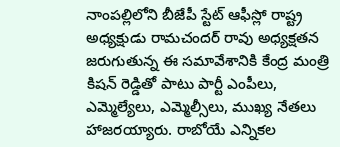నాంపల్లిలోని బీజేపీ స్టేట్ ఆఫీస్లో రాష్ట్ర అధ్యక్షుడు రామచందర్ రావు అధ్యక్షతన జరుగుతున్న ఈ సమావేశానికి కేంద్ర మంత్రి కిషన్ రెడ్డితో పాటు పార్టీ ఎంపీలు, ఎమ్మెల్యేలు, ఎమ్మెల్సీలు, ముఖ్య నేతలు హాజరయ్యారు. రాబోయే ఎన్నికల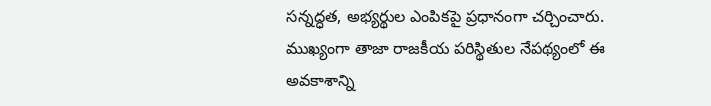సన్నద్ధత, అభ్యర్థుల ఎంపికపై ప్రధానంగా చర్చించారు. ముఖ్యంగా తాజా రాజకీయ పరిస్థితుల నేపథ్యంలో ఈ అవకాశాన్ని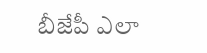బీజేపీ ఎలా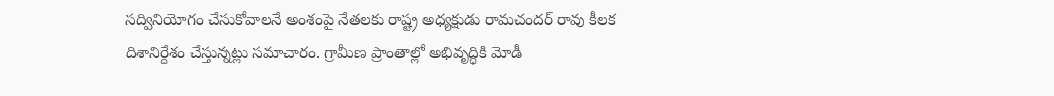సద్వినియోగం చేసుకోవాలనే అంశంపై నేతలకు రాష్ట్ర అధ్యక్షుడు రామచందర్ రావు కీలక దిశానిర్దేశం చేస్తున్నట్లు సమాచారం. గ్రామీణ ప్రాంతాల్లో అభివృద్ధికి మోడీ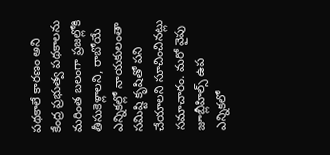పథకాలే కారణం అని కేంద్ర ప్రభుత్వ పథకాలను మరింత బలంగా ప్రజల్లోకి తీసుకెళ్లాలని, రాబోయే ఎన్నికల్లో నాయకులంతా సమిష్టి కృషితో పని చేయాలని సూచించినట్లు సమాచారం. మరో వైపు జూబ్లీహిల్స్ ఉప ఎన్నికలో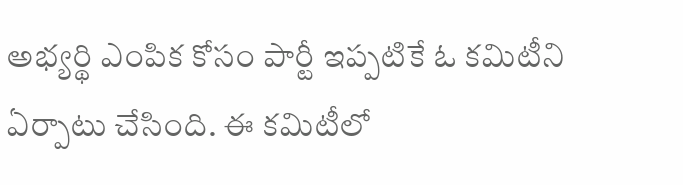అభ్యర్థి ఎంపిక కోసం పార్టీ ఇప్పటికే ఓ కమిటీని ఏర్పాటు చేసింది. ఈ కమిటీలో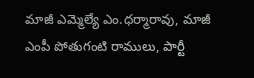మాజీ ఎమ్మెల్యే ఎం.ధర్మారావు, మాజీ ఎంపీ పోతుగంటి రాములు, పార్టీ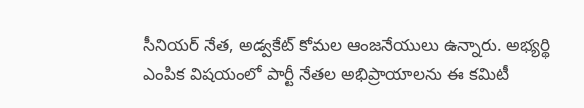సీనియర్ నేత, అడ్వకేట్ కోమల ఆంజనేయులు ఉన్నారు. అభ్యర్థి ఎంపిక విషయంలో పార్టీ నేతల అభిప్రాయాలను ఈ కమిటీ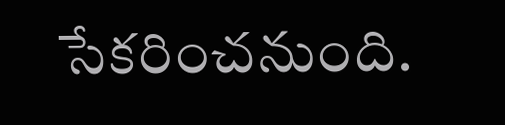సేకరించనుంది.